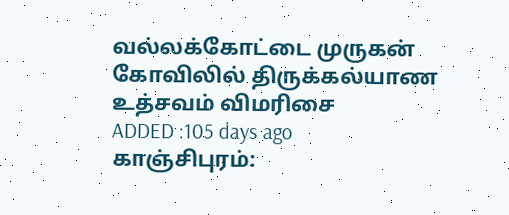வல்லக்கோட்டை முருகன் கோவிலில் திருக்கல்யாண உத்சவம் விமரிசை
ADDED :105 days ago
காஞ்சிபுரம்: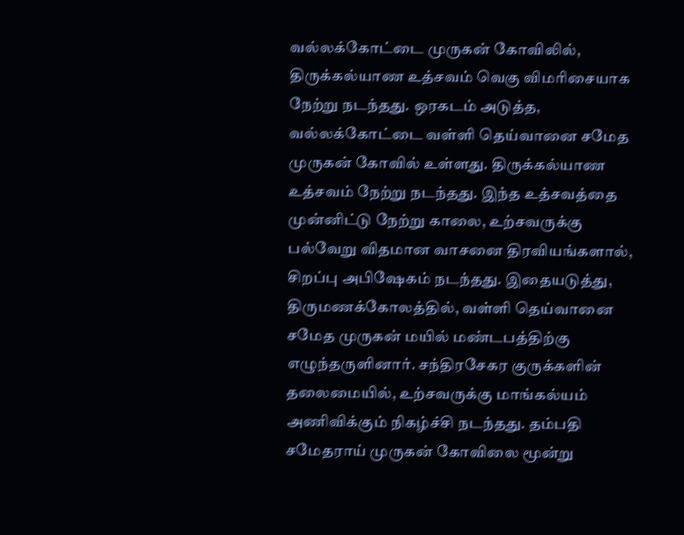வல்லக்கோட்டை முருகன் கோவிலில், திருக்கல்யாண உத்சவம் வெகு விமரிசையாக நேற்று நடந்தது. ஒரகடம் அடுத்த, வல்லக்கோட்டை வள்ளி தெய்வானை சமேத முருகன் கோவில் உள்ளது. திருக்கல்யாண உத்சவம் நேற்று நடந்தது. இந்த உத்சவத்தை முன்னிட்டு நேற்று காலை, உற்சவருக்கு பல்வேறு விதமான வாசனை திரவியங்களால், சிறப்பு அபிஷேகம் நடந்தது. இதையடுத்து, திருமணக்கோலத்தில், வள்ளி தெய்வானை சமேத முருகன் மயில் மண்டபத்திற்கு எழுந்தருளினார். சந்திரசேகர குருக்களின் தலைமையில், உற்சவருக்கு மாங்கல்யம் அணிவிக்கும் நிகழ்ச்சி நடந்தது. தம்பதி சமேதராய் முருகன் கோவிலை மூன்று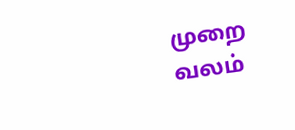முறை வலம்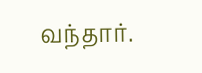வந்தார்.